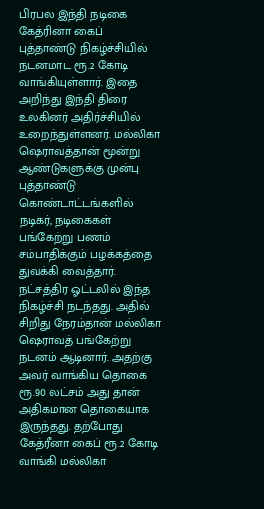பிரபல இந்தி நடிகை கேத்ரினா கைப் புத்தாண்டு நிகழ்ச்சியில் நடனமாட ரூ.2 கோடி வாங்கியுள்ளார். இதை அறிந்து இந்தி திரை உலகினர் அதிர்ச்சியில் உறைந்துள்ளனர். மல்லிகா ஷெராவத்தான் மூன்று ஆண்டுகளுக்கு முன்பு புத்தாண்டு கொண்டாட்டங்களில் நடிகர், நடிகைகள் பங்கேற்று பணம் சம்பாதிக்கும் பழக்கத்தை துவக்கி வைத்தார். நட்சத்திர ஓட்டலில் இந்த நிகழ்ச்சி நடந்தது. அதில் சிறிது நேரம்தான் மல்லிகா ஷெராவத் பங்கேற்று நடனம் ஆடினார். அதற்கு அவர் வாங்கிய தொகை ரூ.90 லட்சம் அது தான் அதிகமான தொகையாக இருந்தது. தற்போது கேத்ரீனா கைப் ரூ.2 கோடி வாங்கி மல்லிகா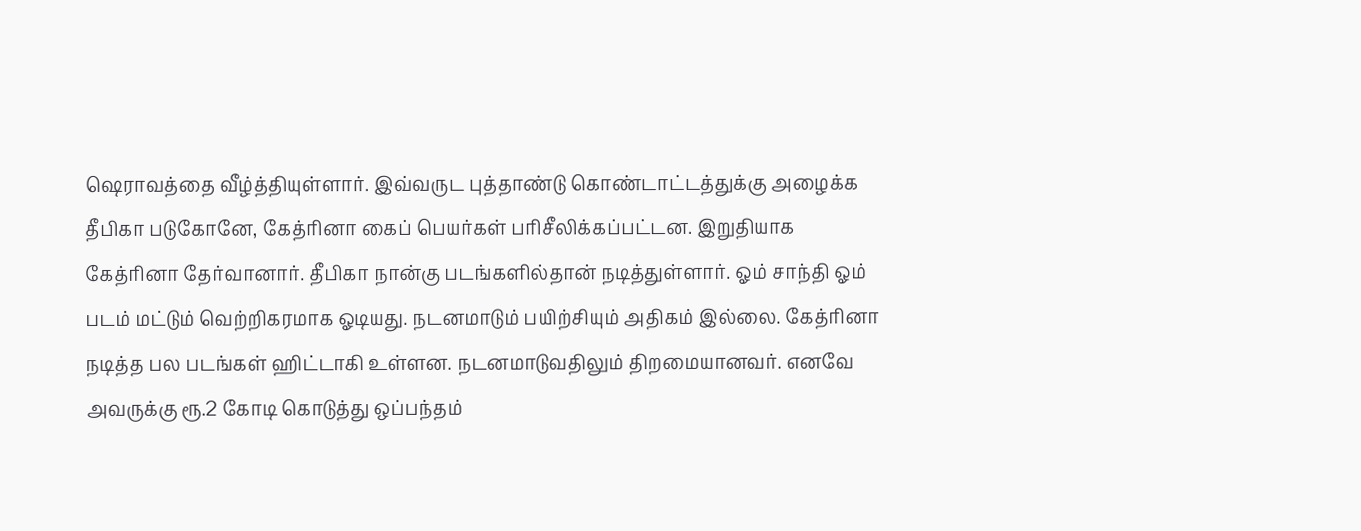ஷெராவத்தை வீழ்த்தியுள்ளார். இவ்வருட புத்தாண்டு கொண்டாட்டத்துக்கு அழைக்க தீபிகா படுகோனே, கேத்ரினா கைப் பெயர்கள் பரிசீலிக்கப்பட்டன. இறுதியாக கேத்ரினா தேர்வானார். தீபிகா நான்கு படங்களில்தான் நடித்துள்ளார். ஓம் சாந்தி ஓம் படம் மட்டும் வெற்றிகரமாக ஓடியது. நடனமாடும் பயிற்சியும் அதிகம் இல்லை. கேத்ரினா நடித்த பல படங்கள் ஹிட்டாகி உள்ளன. நடனமாடுவதிலும் திறமையானவர். எனவே அவருக்கு ரூ.2 கோடி கொடுத்து ஒப்பந்தம்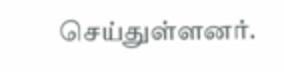செய்துள்ளனர்.